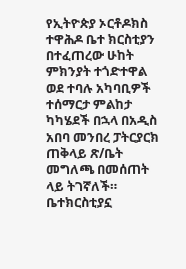የኢትዮጵያ ኦርቶዶክስ ተዋሕዶ ቤተ ክርስቲያን በተፈጠረው ሁከት ምክንያት ተጎድተዋል ወደ ተባሉ አካባቢዎች ተሰማርታ ምልከታ ካካሄደች በኋላ በአዲስ አበባ መንበረ ፓትርያርክ ጠቅላይ ጽ/ቤት መግለጫ በመሰጠት ላይ ትገኛለች።
ቤተክርስቲያኗ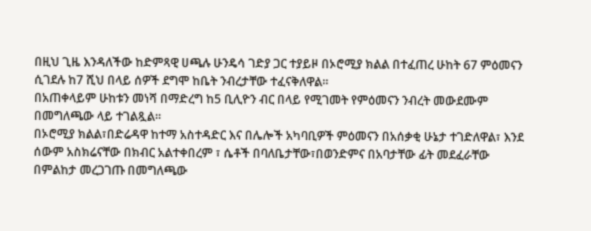በዚህ ጊዜ እንዳለችው ከድምጻዊ ሀጫሉ ሁንዴሳ ገድያ ጋር ተያይዞ በኦሮሚያ ክልል በተፈጠረ ሁከት 67 ምዕመናን ሲገደሉ ከ7 ሺህ በላይ ሰዎች ደግሞ ከቤት ንብረታቸው ተፈናቅለዋል።
በአጠቀላይም ሁከቱን መነሻ በማድረግ ከ5 ቢሊዮን ብር በላይ የሚገመት የምዕመናን ንብረት መውደሙም በመግለጫው ላይ ተገልጿል።
በኦሮሚያ ክልል፣በድሬዳዋ ከተማ አስተዳድር እና በሌሎች አካባቢዎች ምዕመናን በአሰቃቂ ሁኔታ ተገድለዋል፣ እንደ ሰውም አስክሬናቸው በክብር አልተቀበረም ፣ ሴቶች በባለቤታቸው፣በወንድምና በአባታቸው ፊት መደፈራቸው በምልከታ መረጋገጡ በመግለጫው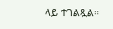ላይ ተገልጿል።